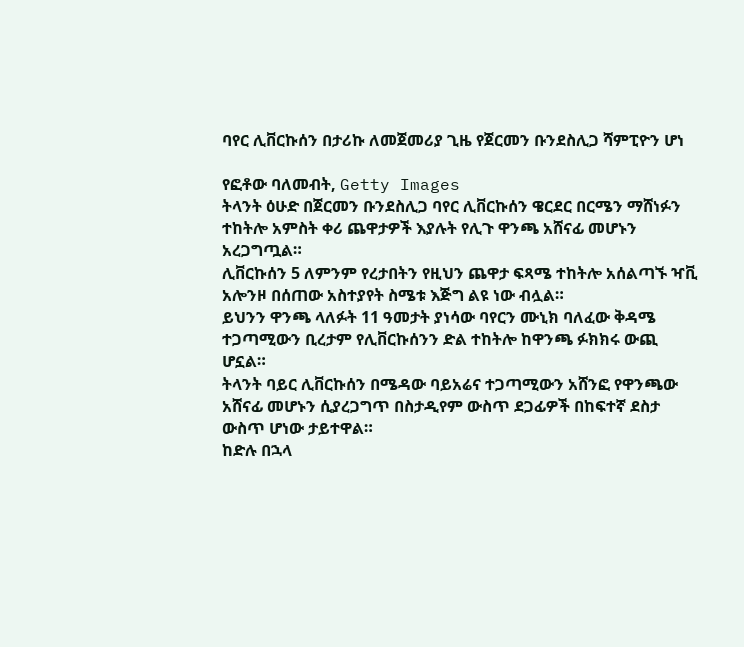ባየር ሊቨርኩሰን በታሪኩ ለመጀመሪያ ጊዜ የጀርመን ቡንደስሊጋ ሻምፒዮን ሆነ

የፎቶው ባለመብት, Getty Images
ትላንት ዕሁድ በጀርመን ቡንደስሊጋ ባየር ሊቨርኩሰን ዌርደር በርሜን ማሸነፉን ተከትሎ አምስት ቀሪ ጨዋታዎች እያሉት የሊጉ ዋንጫ አሸናፊ መሆኑን አረጋግጧል።
ሊቨርኩሰን 5 ለምንም የረታበትን የዚህን ጨዋታ ፍጻሜ ተከትሎ አሰልጣኙ ዣቪ አሎንዞ በሰጠው አስተያየት ስሜቱ እጅግ ልዩ ነው ብሏል።
ይህንን ዋንጫ ላለፉት 11 ዓመታት ያነሳው ባየርን ሙኒክ ባለፈው ቅዳሜ ተጋጣሚውን ቢረታም የሊቨርኩሰንን ድል ተከትሎ ከዋንጫ ፉክክሩ ውጪ ሆኗል።
ትላንት ባይር ሊቨርኩሰን በሜዳው ባይአሬና ተጋጣሚውን አሸንፎ የዋንጫው አሸናፊ መሆኑን ሲያረጋግጥ በስታዲየም ውስጥ ደጋፊዎች በከፍተኛ ደስታ ውስጥ ሆነው ታይተዋል።
ከድሉ በኋላ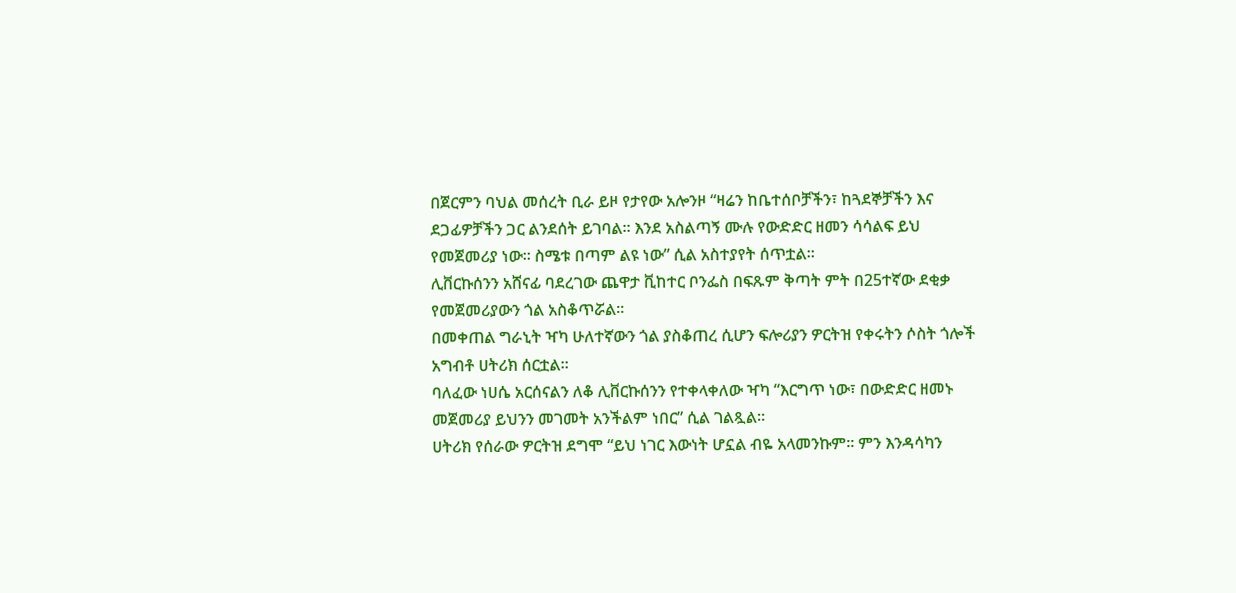በጀርምን ባህል መሰረት ቢራ ይዞ የታየው አሎንዞ “ዛሬን ከቤተሰቦቻችን፣ ከጓደኞቻችን እና ደጋፊዎቻችን ጋር ልንደሰት ይገባል። እንደ አስልጣኝ ሙሉ የውድድር ዘመን ሳሳልፍ ይህ የመጀመሪያ ነው። ስሜቱ በጣም ልዩ ነው” ሲል አስተያየት ሰጥቷል።
ሊቨርኩሰንን አሸናፊ ባደረገው ጨዋታ ቪከተር ቦንፌስ በፍጹም ቅጣት ምት በ25ተኛው ደቂቃ የመጀመሪያውን ጎል አስቆጥሯል።
በመቀጠል ግራኒት ዣካ ሁለተኛውን ጎል ያስቆጠረ ሲሆን ፍሎሪያን ዎርትዝ የቀሩትን ሶስት ጎሎች አግብቶ ሀትሪክ ሰርቷል።
ባለፈው ነሀሴ አርሰናልን ለቆ ሊቨርኩሰንን የተቀላቀለው ዣካ “እርግጥ ነው፣ በውድድር ዘመኑ መጀመሪያ ይህንን መገመት አንችልም ነበር” ሲል ገልጿል።
ሀትሪክ የሰራው ዎርትዝ ደግሞ “ይህ ነገር እውነት ሆኗል ብዬ አላመንኩም። ምን እንዳሳካን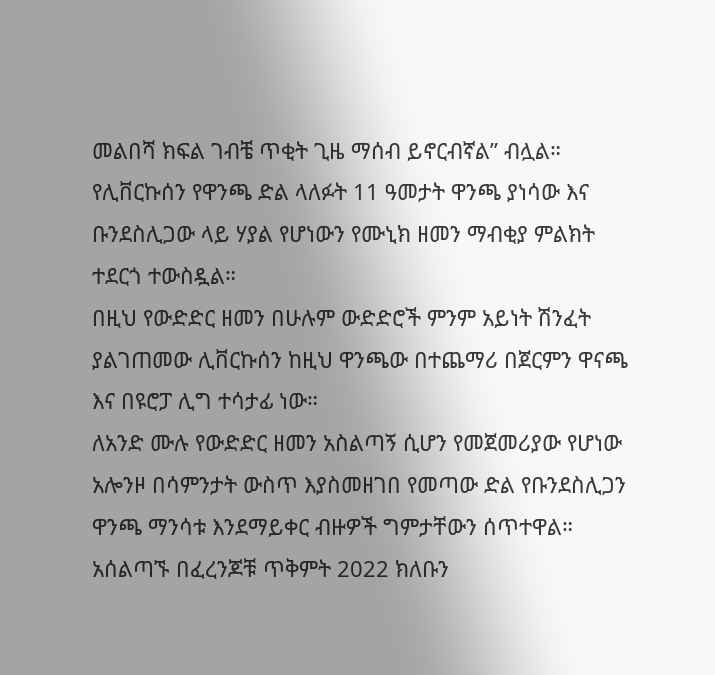መልበሻ ክፍል ገብቼ ጥቂት ጊዜ ማሰብ ይኖርብኛል” ብሏል።
የሊቨርኩሰን የዋንጫ ድል ላለፉት 11 ዓመታት ዋንጫ ያነሳው እና ቡንደስሊጋው ላይ ሃያል የሆነውን የሙኒክ ዘመን ማብቂያ ምልክት ተደርጎ ተውስዷል።
በዚህ የውድድር ዘመን በሁሉም ውድድሮች ምንም አይነት ሽንፈት ያልገጠመው ሊቨርኩሰን ከዚህ ዋንጫው በተጨማሪ በጀርምን ዋናጫ እና በዩሮፓ ሊግ ተሳታፊ ነው።
ለአንድ ሙሉ የውድድር ዘመን አስልጣኝ ሲሆን የመጀመሪያው የሆነው አሎንዞ በሳምንታት ውስጥ እያስመዘገበ የመጣው ድል የቡንደስሊጋን ዋንጫ ማንሳቱ እንደማይቀር ብዙዎች ግምታቸውን ሰጥተዋል።
አሰልጣኙ በፈረንጆቹ ጥቅምት 2022 ክለቡን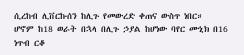ሲረከብ ሊቨርኩሰን ከሊጉ የመውረድ ቀጠና ውስጥ ነበር።
ሆኖም ከ18 ወራት በኋላ በሊጉ ኃያል ከሆነው ባየር ሙኒክ በ16 ነጥብ ርቆ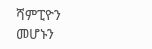ሻምፒዮን መሆኑን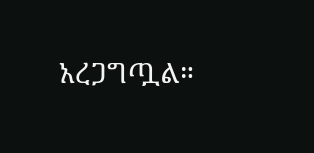አረጋግጧል።